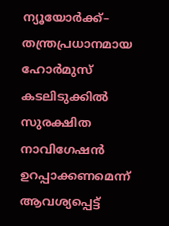ന്യൂയോർക്ക്– തന്ത്രപ്രധാനമായ ഹോർമുസ് കടലിടുക്കിൽ സുരക്ഷിത നാവിഗേഷൻ ഉറപ്പാക്കണമെന്ന് ആവശ്യപ്പെട്ട്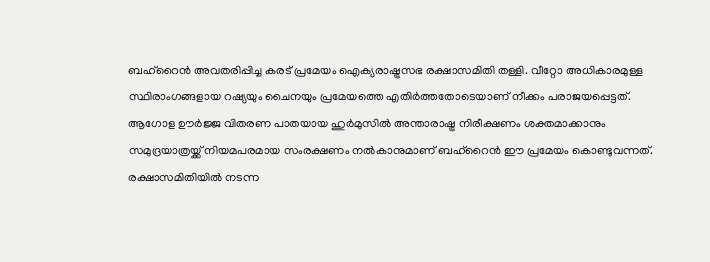ബഹ്റൈൻ അവതരിപ്പിച്ച കരട് പ്രമേയം ഐക്യരാഷ്ട്രസഭ രക്ഷാസമിതി തള്ളി. വീറ്റോ അധികാരമുള്ള സ്ഥിരാംഗങ്ങളായ റഷ്യയും ചൈനയും പ്രമേയത്തെ എതിർത്തതോടെയാണ് നീക്കം പരാജയപ്പെട്ടത്.
ആഗോള ഊർജ്ജ വിതരണ പാതയായ ഹുർമുസിൽ അന്താരാഷ്ട്ര നിരീക്ഷണം ശക്തമാക്കാനും സമുദ്രയാത്രയ്ക്ക് നിയമപരമായ സംരക്ഷണം നൽകാനുമാണ് ബഹ്റൈൻ ഈ പ്രമേയം കൊണ്ടുവന്നത്. രക്ഷാസമിതിയിൽ നടന്ന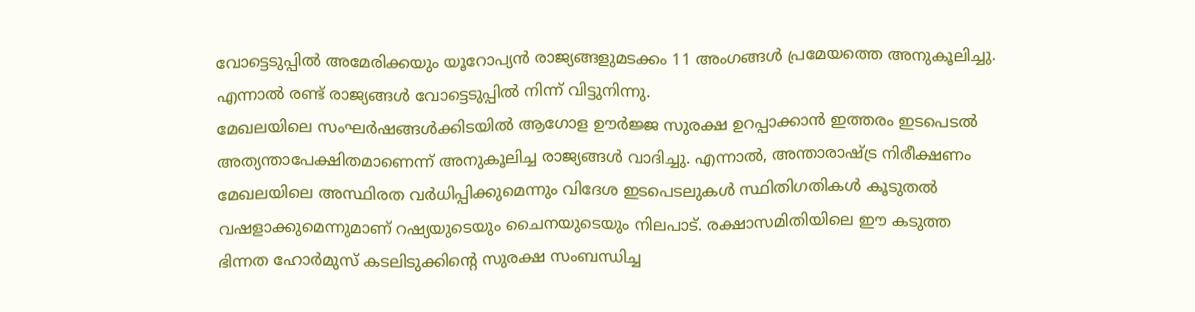വോട്ടെടുപ്പിൽ അമേരിക്കയും യൂറോപ്യൻ രാജ്യങ്ങളുമടക്കം 11 അംഗങ്ങൾ പ്രമേയത്തെ അനുകൂലിച്ചു. എന്നാൽ രണ്ട് രാജ്യങ്ങൾ വോട്ടെടുപ്പിൽ നിന്ന് വിട്ടുനിന്നു.
മേഖലയിലെ സംഘർഷങ്ങൾക്കിടയിൽ ആഗോള ഊർജ്ജ സുരക്ഷ ഉറപ്പാക്കാൻ ഇത്തരം ഇടപെടൽ അത്യന്താപേക്ഷിതമാണെന്ന് അനുകൂലിച്ച രാജ്യങ്ങൾ വാദിച്ചു. എന്നാൽ, അന്താരാഷ്ട്ര നിരീക്ഷണം മേഖലയിലെ അസ്ഥിരത വർധിപ്പിക്കുമെന്നും വിദേശ ഇടപെടലുകൾ സ്ഥിതിഗതികൾ കൂടുതൽ വഷളാക്കുമെന്നുമാണ് റഷ്യയുടെയും ചൈനയുടെയും നിലപാട്. രക്ഷാസമിതിയിലെ ഈ കടുത്ത ഭിന്നത ഹോർമുസ് കടലിടുക്കിന്റെ സുരക്ഷ സംബന്ധിച്ച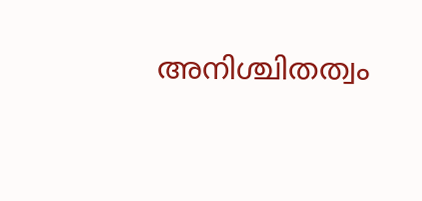അനിശ്ചിതത്വം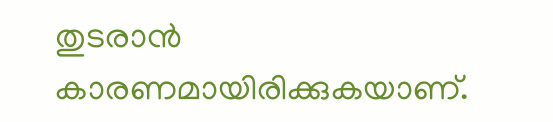തുടരാൻ കാരണമായിരിക്കുകയാണ്.